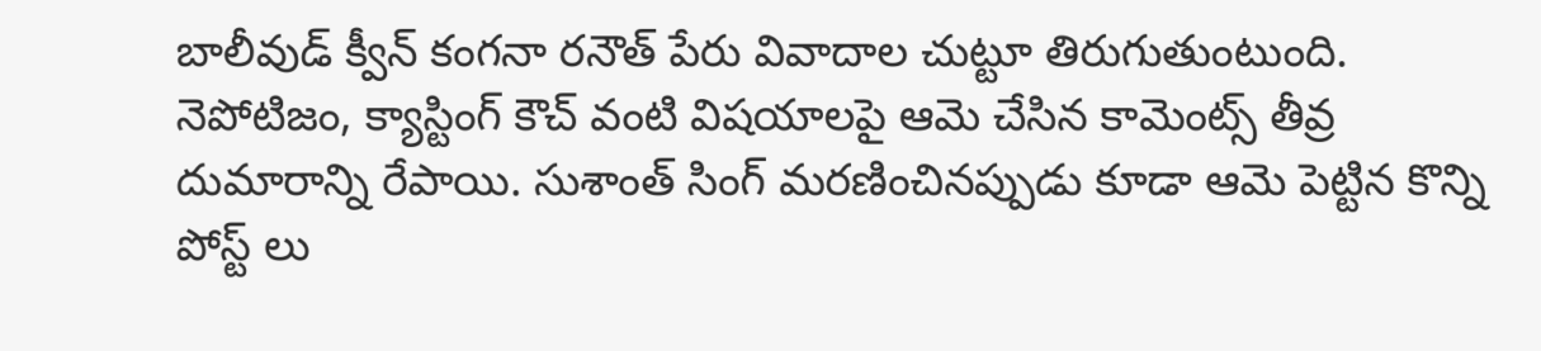బాలీవుడ్ క్వీన్ కంగనా రనౌత్ పేరు వివాదాల చుట్టూ తిరుగుతుంటుంది. నెపోటిజం, క్యాస్టింగ్ కౌచ్ వంటి విషయాలపై ఆమె చేసిన కామెంట్స్ తీవ్ర దుమారాన్ని రేపాయి. సుశాంత్ సింగ్ మరణించినప్పుడు కూడా ఆమె పెట్టిన కొన్ని పోస్ట్ లు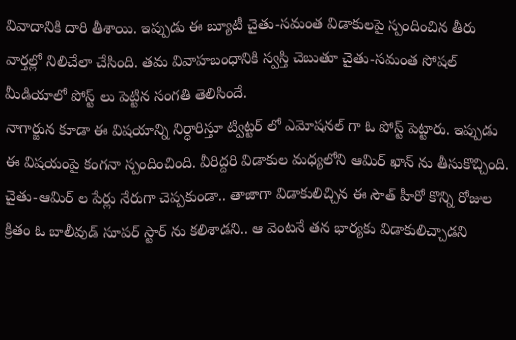వివాదానికి దారి తీశాయి. ఇప్పుడు ఈ బ్యూటీ చైతు-సమంత విడాకులపై స్పందించిన తీరు వార్తల్లో నిలిచేలా చేసింది. తమ వివాహబంధానికి స్వస్తి చెబుతూ చైతు-సమంత సోషల్ మీడియాలో పోస్ట్ లు పెట్టిన సంగతి తెలిసిందే.
నాగార్జున కూడా ఈ విషయాన్ని నిర్ధారిస్తూ ట్విట్టర్ లో ఎమోషనల్ గా ఓ పోస్ట్ పెట్టారు. ఇప్పుడు ఈ విషయంపై కంగనా స్పందించింది. వీరిద్దరి విడాకుల మధ్యలోని ఆమిర్ ఖాన్ ను తీసుకొచ్చింది. చైతు-ఆమిర్ ల పేర్లు నేరుగా చెప్పకుండా.. తాజాగా విడాకులిచ్చిన ఈ సౌత్ హీరో కొన్ని రోజుల క్రితం ఓ బాలీవుడ్ సూపర్ స్టార్ ను కలిశాడని.. ఆ వెంటనే తన భార్యకు విడాకులిచ్చాడని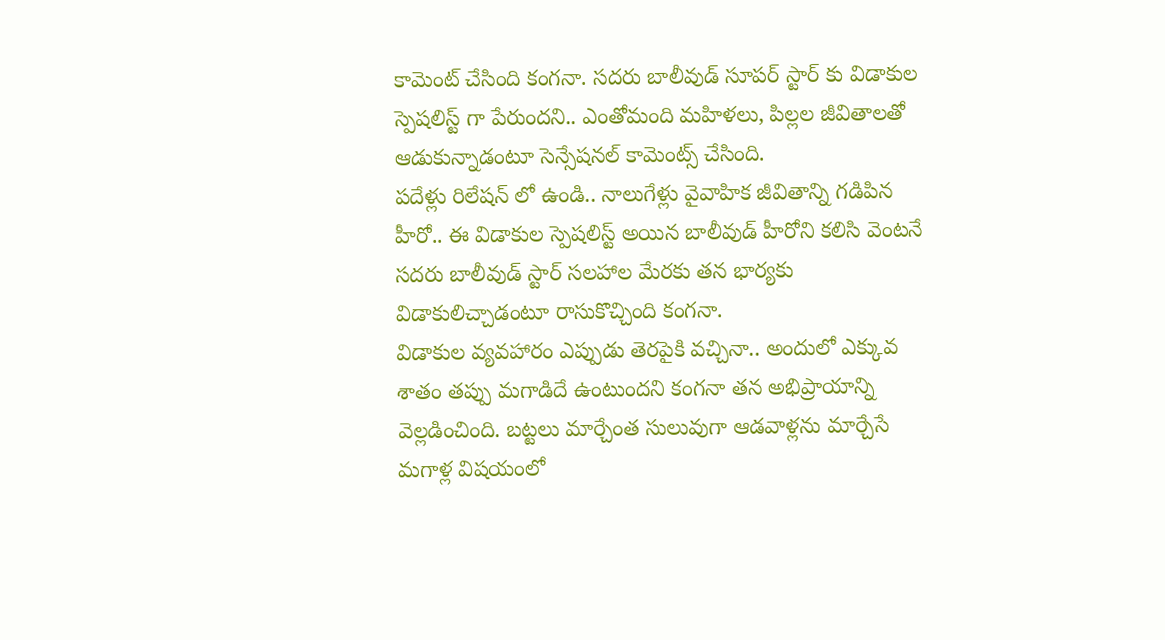కామెంట్ చేసింది కంగనా. సదరు బాలీవుడ్ సూపర్ స్టార్ కు విడాకుల స్పెషలిస్ట్ గా పేరుందని.. ఎంతోమంది మహిళలు, పిల్లల జీవితాలతో ఆడుకున్నాడంటూ సెన్సేషనల్ కామెంట్స్ చేసింది.
పదేళ్లు రిలేషన్ లో ఉండి.. నాలుగేళ్లు వైవాహిక జీవితాన్ని గడిపిన హీరో.. ఈ విడాకుల స్పెషలిస్ట్ అయిన బాలీవుడ్ హీరోని కలిసి వెంటనే సదరు బాలీవుడ్ స్టార్ సలహాల మేరకు తన భార్యకు విడాకులిచ్చాడంటూ రాసుకొచ్చింది కంగనా.
విడాకుల వ్యవహారం ఎప్పుడు తెరపైకి వచ్చినా.. అందులో ఎక్కువ శాతం తప్పు మగాడిదే ఉంటుందని కంగనా తన అభిప్రాయాన్ని వెల్లడించింది. బట్టలు మార్చేంత సులువుగా ఆడవాళ్లను మార్చేసే మగాళ్ల విషయంలో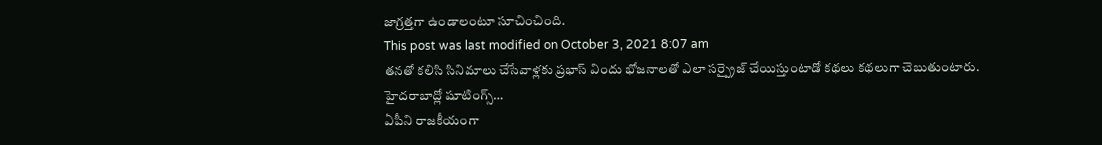జాగ్రత్తగా ఉండాలంటూ సూచించింది.
This post was last modified on October 3, 2021 8:07 am
తనతో కలిసి సినిమాలు చేసేవాళ్లకు ప్రభాస్ విందు భోజనాలతో ఎలా సర్ప్రైజ్ చేయిస్తుంటాడో కథలు కథలుగా చెబుతుంటారు. హైదరాబాద్లో షూటింగ్స్…
ఏపీని రాజకీయంగా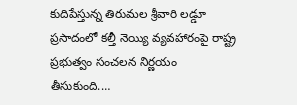కుదిపేస్తున్న తిరుమల శ్రీవారి లడ్డూ ప్రసాదంలో కల్తీ నెయ్యి వ్యవహారంపై రాష్ట్ర ప్రభుత్వం సంచలన నిర్ణయం తీసుకుంది.…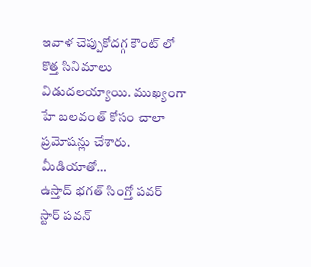ఇవాళ చెప్పుకోదగ్గ కౌంట్ లో కొత్త సినిమాలు విడుదలయ్యాయి. ముఖ్యంగా హే బలవంత్ కోసం చాలా ప్రమోషన్లు చేశారు. మీడియాతో…
ఉస్తాద్ భగత్ సింగ్తో పవర్ స్టార్ పవన్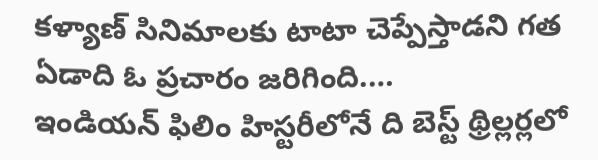కళ్యాణ్ సినిమాలకు టాటా చెప్పేస్తాడని గత ఏడాది ఓ ప్రచారం జరిగింది.…
ఇండియన్ ఫిలిం హిస్టరీలోనే ది బెస్ట్ థ్రిల్లర్లలో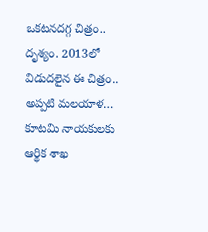ఒకటనదగ్గ చిత్రం.. దృశ్యం. 2013లో విడుదలైన ఈ చిత్రం.. అప్పటి మలయాళ…
కూటమి నాయకులకు ఆర్థిక శాఖ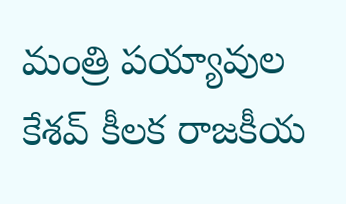మంత్రి పయ్యావుల కేశవ్ కీలక రాజకీయ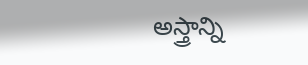అస్త్రాన్ని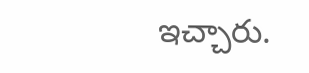ఇచ్చారు.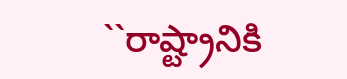``రాష్ట్రానికి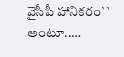వైసీపీ హానికరం`` అంటూ..…